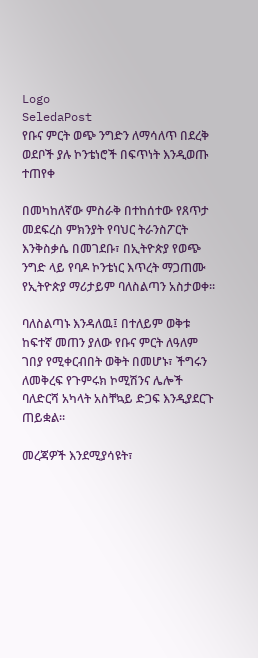Logo
SeledaPost
የቡና ምርት ወጭ ንግድን ለማሳለጥ በደረቅ ወደቦች ያሉ ኮንቴነሮች በፍጥነት እንዲወጡ ተጠየቀ

በመካከለኛው ምስራቅ በተከሰተው የጸጥታ መደፍረስ ምክንያት የባህር ትራንስፖርት እንቅስቃሴ በመገደቡ፣ በኢትዮጵያ የወጭ ንግድ ላይ የባዶ ኮንቴነር እጥረት ማጋጠሙ የኢትዮጵያ ማሪታይም ባለስልጣን አስታወቀ።

ባለስልጣኑ እንዳለዉ፤ በተለይም ወቅቱ ከፍተኛ መጠን ያለው የቡና ምርት ለዓለም ገበያ የሚቀርብበት ወቅት በመሆኑ፣ ችግሩን ለመቅረፍ የጉምሩክ ኮሚሽንና ሌሎች ባለድርሻ አካላት አስቸኳይ ድጋፍ እንዲያደርጉ ጠይቋል።

መረጃዎች እንደሚያሳዩት፣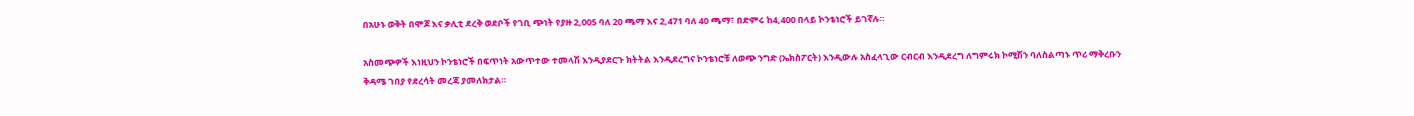በአሁኑ ወቅት በሞጆ እና ቃሊቲ ደረቅ ወደቦች የገቢ ጭነት የያዙ 2,005 ባለ 20 ጫማ እና 2,471 ባለ 40 ጫማ፣ በድምሩ ከ4,400 በላይ ኮንቴነሮች ይገኛሉ።

አስመጭዎች እነዚህን ኮንቴነሮች በፍጥነት አውጥተው ተመላሽ እንዲያደርጉ ክትትል እንዲደረግና ኮንቴነሮቹ ለወጭ ንግድ (ኤክስፖርት) እንዲውሉ አስፈላጊው ርብርብ እንዲደረግ ለግምሩክ ኮሚሽን ባለስልጣኑ ጥሪ ማቅረቡን ቅዳሜ ገበያ የደረሳት መረጃ ያመለክታል።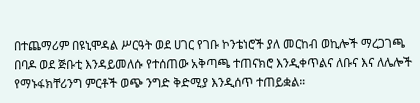በተጨማሪም በዩኒሞዳል ሥርዓት ወደ ሀገር የገቡ ኮንቴነሮች ያለ መርከብ ወኪሎች ማረጋገጫ በባዶ ወደ ጅቡቲ እንዳይመለሱ የተሰጠው አቅጣጫ ተጠናክሮ እንዲቀጥልና ለቡና እና ለሌሎች የማኑፋክቸሪንግ ምርቶች ወጭ ንግድ ቅድሚያ እንዲሰጥ ተጠይቋል።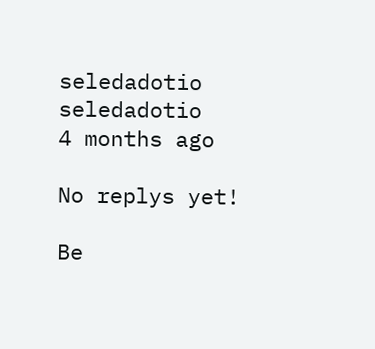seledadotio
seledadotio
4 months ago

No replys yet!

Be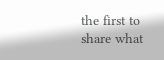the first to share what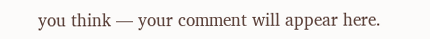you think — your comment will appear here.